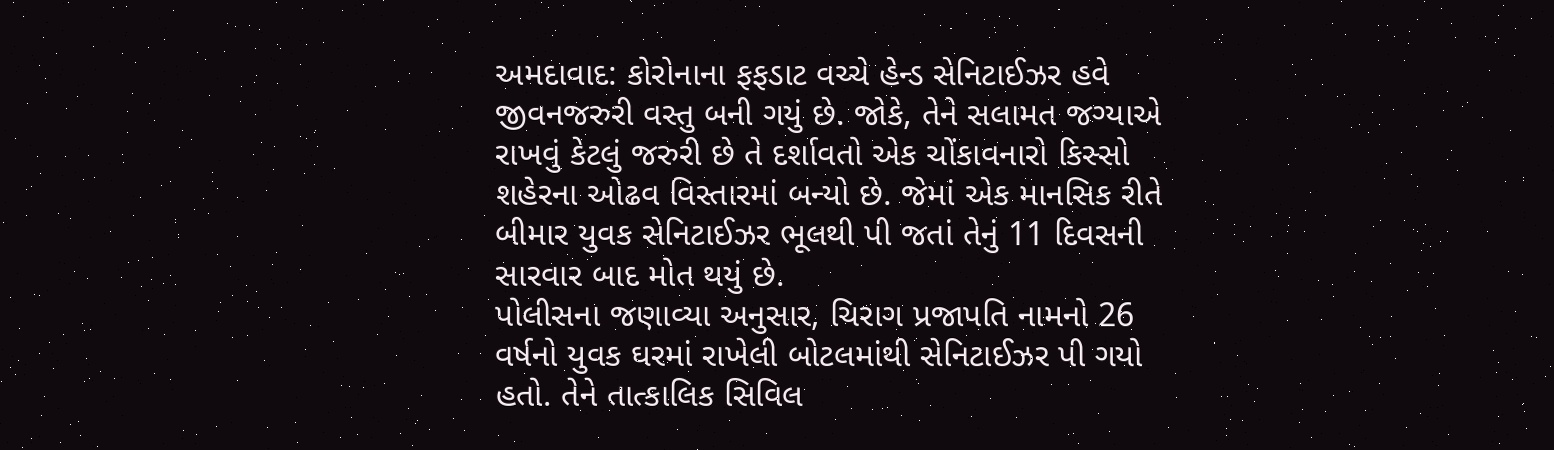અમદાવાદ: કોરોનાના ફફડાટ વચ્ચે હેન્ડ સેનિટાઈઝર હવે જીવનજરુરી વસ્તુ બની ગયું છે. જોકે, તેને સલામત જગ્યાએ રાખવું કેટલું જરુરી છે તે દર્શાવતો એક ચોંકાવનારો કિસ્સો શહેરના ઓઢવ વિસ્તારમાં બન્યો છે. જેમાં એક માનસિક રીતે બીમાર યુવક સેનિટાઈઝર ભૂલથી પી જતાં તેનું 11 દિવસની સારવાર બાદ મોત થયું છે.
પોલીસના જણાવ્યા અનુસાર, ચિરાગ પ્રજાપતિ નામનો 26 વર્ષનો યુવક ઘરમાં રાખેલી બોટલમાંથી સેનિટાઈઝર પી ગયો હતો. તેને તાત્કાલિક સિવિલ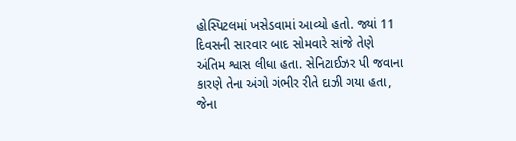હોસ્પિટલમાં ખસેડવામાં આવ્યો હતો. જ્યાં 11 દિવસની સારવાર બાદ સોમવારે સાંજે તેણે અંતિમ શ્વાસ લીધા હતા. સેનિટાઈઝર પી જવાના કારણે તેના અંગો ગંભીર રીતે દાઝી ગયા હતા, જેના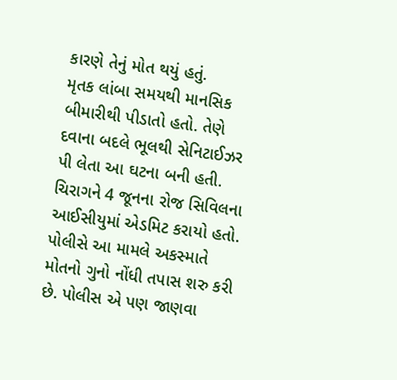કારણે તેનું મોત થયું હતું.
મૃતક લાંબા સમયથી માનસિક બીમારીથી પીડાતો હતો. તેણે દવાના બદલે ભૂલથી સેનિટાઈઝર પી લેતા આ ઘટના બની હતી. ચિરાગને 4 જૂનના રોજ સિવિલના આઈસીયુમાં એડમિટ કરાયો હતો. પોલીસે આ મામલે અકસ્માતે મોતનો ગુનો નોંધી તપાસ શરુ કરી છે. પોલીસ એ પણ જાણવા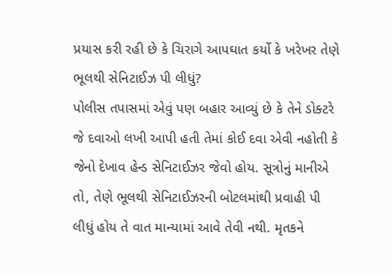પ્રયાસ કરી રહી છે કે ચિરાગે આપઘાત કર્યો કે ખરેખર તેણે ભૂલથી સેનિટાઈઝ પી લીધું?
પોલીસ તપાસમાં એવું પણ બહાર આવ્યું છે કે તેને ડોક્ટરે જે દવાઓ લખી આપી હતી તેમાં કોઈ દવા એવી નહોતી કે જેનો દેખાવ હેન્ડ સેનિટાઈઝર જેવો હોય. સૂત્રોનું માનીએ તો, તેણે ભૂલથી સેનિટાઈઝરની બોટલમાંથી પ્રવાહી પી લીધું હોય તે વાત માન્યામાં આવે તેવી નથી. મૃતકને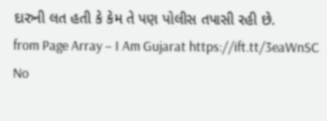દારુની લત હતી કે કેમ તે પણ પોલીસ તપાસી રહી છે.
from Page Array – I Am Gujarat https://ift.tt/3eaWnSC
No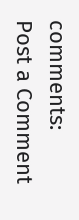comments:
Post a Comment